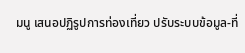มนู เสนอปฏิรูปการท่องเที่ยว ปรับระบบข้อมูล-ที่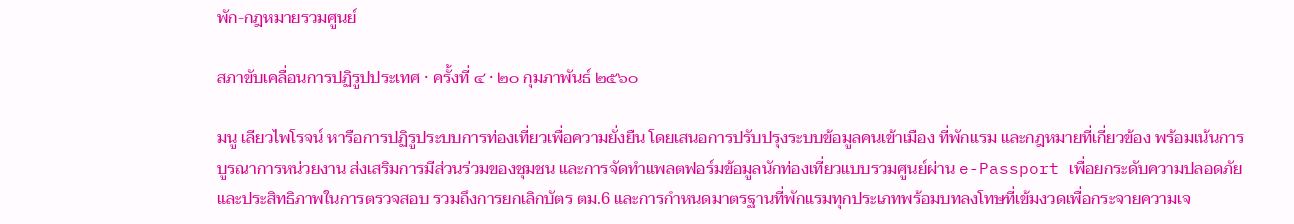พัก-กฎหมายรวมศูนย์

สภาขับเคลื่อนการปฏิรูปประเทศ · ครั้งที่ ๔ · ๒๐ กุมภาพันธ์ ๒๕๖๐

มนู เลียวไพโรจน์ หารือการปฏิรูประบบการท่องเที่ยวเพื่อความยั่งยืน โดยเสนอการปรับปรุงระบบข้อมูลคนเข้าเมือง ที่พักแรม และกฎหมายที่เกี่ยวข้อง พร้อมเน้นการบูรณาการหน่วยงาน ส่งเสริมการมีส่วนร่วมของชุมชน และการจัดทำแพลตฟอร์มข้อมูลนักท่องเที่ยวแบบรวมศูนย์ผ่าน e-Passport เพื่อยกระดับความปลอดภัยและประสิทธิภาพในการตรวจสอบ รวมถึงการยกเลิกบัตร ตม.6 และการกำหนดมาตรฐานที่พักแรมทุกประเภทพร้อมบทลงโทษที่เข้มงวดเพื่อกระจายความเจ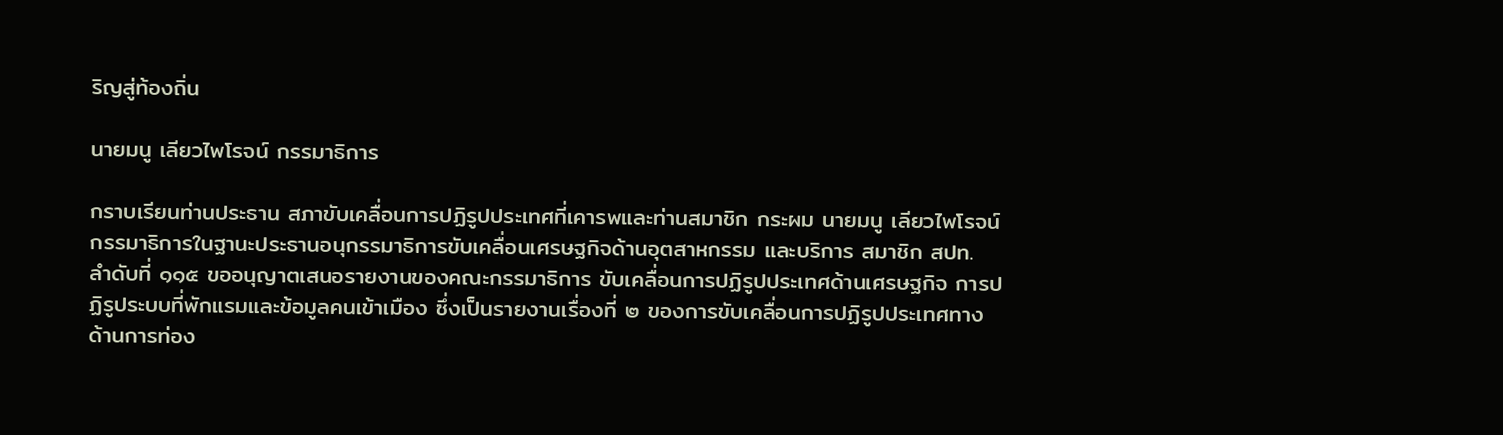ริญสู่ท้องถิ่น

นายมนู เลียวไพโรจน์ กรรมาธิการ

กราบเรียนท่านประธาน สภาขับเคลื่อนการปฏิรูปประเทศที่เคารพและท่านสมาชิก กระผม นายมนู เลียวไพโรจน์ กรรมาธิการในฐานะประธานอนุกรรมาธิการขับเคลื่อนเศรษฐกิจด้านอุตสาหกรรม และบริการ สมาชิก สปท. ลำดับที่ ๑๑๕ ขออนุญาตเสนอรายงานของคณะกรรมาธิการ ขับเคลื่อนการปฏิรูปประเทศด้านเศรษฐกิจ การปฏิรูประบบที่พักแรมและข้อมูลคนเข้าเมือง ซึ่งเป็นรายงานเรื่องที่ ๒ ของการขับเคลื่อนการปฏิรูปประเทศทางด้านการท่อง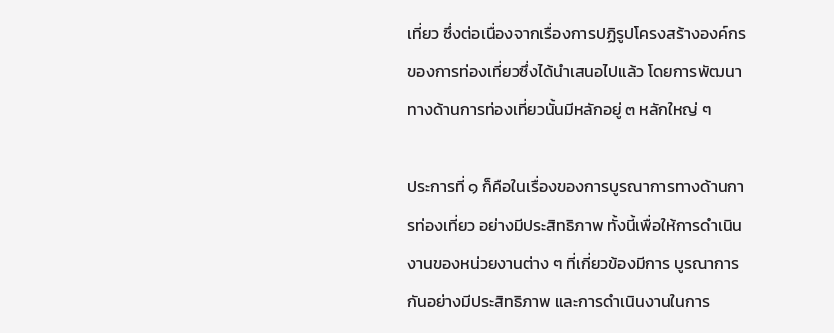เที่ยว ซึ่งต่อเนื่องจากเรื่องการปฏิรูปโครงสร้างองค์กรของการท่องเที่ยวซึ่งได้นำเสนอไปแล้ว โดยการพัฒนาทางด้านการท่องเที่ยวนั้นมีหลักอยู่ ๓ หลักใหญ่ ๆ

ประการที่ ๑ ก็คือในเรื่องของการบูรณาการทางด้านการท่องเที่ยว อย่างมีประสิทธิภาพ ทั้งนี้เพื่อให้การดำเนินงานของหน่วยงานต่าง ๆ ที่เกี่ยวข้องมีการ บูรณาการกันอย่างมีประสิทธิภาพ และการดำเนินงานในการ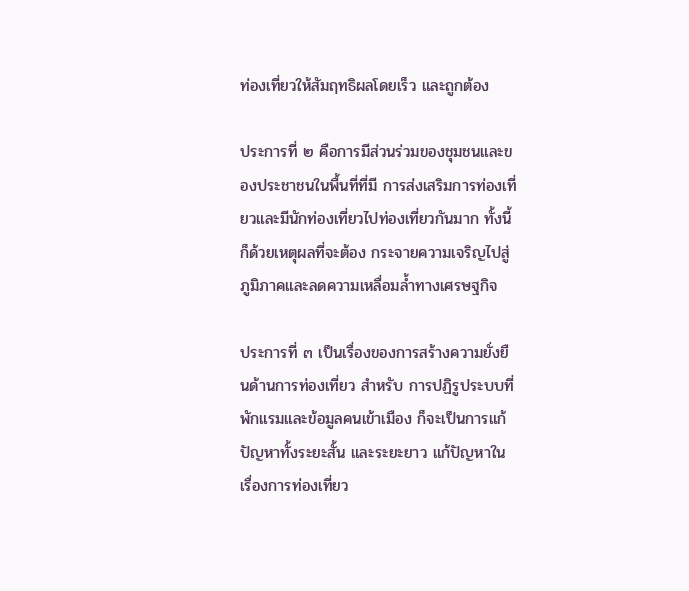ท่องเที่ยวให้สัมฤทธิผลโดยเร็ว และถูกต้อง

ประการที่ ๒ คือการมีส่วนร่วมของชุมชนและของประชาชนในพื้นที่ที่มี การส่งเสริมการท่องเที่ยวและมีนักท่องเที่ยวไปท่องเที่ยวกันมาก ทั้งนี้ก็ด้วยเหตุผลที่จะต้อง กระจายความเจริญไปสู่ภูมิภาคและลดความเหลื่อมล้ำทางเศรษฐกิจ

ประการที่ ๓ เป็นเรื่องของการสร้างความยั่งยืนด้านการท่องเที่ยว สำหรับ การปฏิรูประบบที่พักแรมและข้อมูลคนเข้าเมือง ก็จะเป็นการแก้ปัญหาทั้งระยะสั้น และระยะยาว แก้ปัญหาในเรื่องการท่องเที่ยว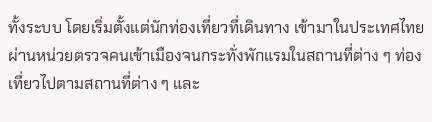ทั้งระบบ โดยเริ่มตั้งแต่นักท่องเที่ยวที่เดินทาง เข้ามาในประเทศไทย ผ่านหน่วยตรวจคนเข้าเมืองจนกระทั่งพักแรมในสถานที่ต่าง ๆ ท่องเที่ยวไปตามสถานที่ต่าง ๆ และ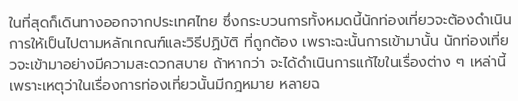ในที่สุดก็เดินทางออกจากประเทศไทย ซึ่งกระบวนการทั้งหมดนี้นักท่องเที่ยวจะต้องดำเนินการให้เป็นไปตามหลักเกณฑ์และวิธีปฏิบัติ ที่ถูกต้อง เพราะฉะนั้นการเข้ามานั้น นักท่องเที่ยวจะเข้ามาอย่างมีความสะดวกสบาย ถ้าหากว่า จะได้ดำเนินการแก้ไขในเรื่องต่าง ๆ เหล่านี้ เพราะเหตุว่าในเรื่องการท่องเที่ยวนั้นมีกฎหมาย หลายฉ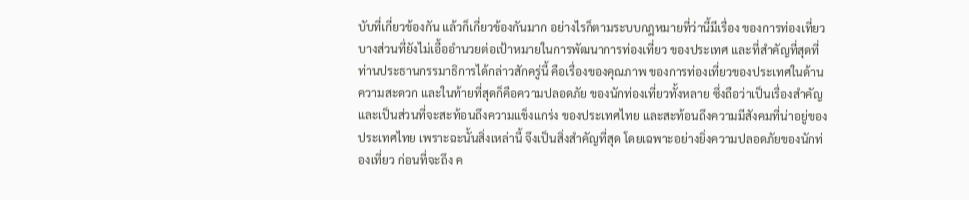บับที่เกี่ยวข้องกัน แล้วก็เกี่ยวข้องกันมาก อย่างไรก็ตามระบบกฎหมายที่ว่านี้มีเรื่อง ของการท่องเที่ยวบางส่วนที่ยังไม่เอื้ออำนวยต่อเป้าหมายในการพัฒนาการท่องเที่ยว ของประเทศ และที่สำคัญที่สุดที่ท่านประธานกรรมาธิการได้กล่าวสักครู่นี้ คือเรื่องของคุณภาพ ของการท่องเที่ยวของประเทศในด้านความสะดวก และในท้ายที่สุดก็คือความปลอดภัย ของนักท่องเที่ยวทั้งหลาย ซึ่งถือว่าเป็นเรื่องสำคัญและเป็นส่วนที่จะสะท้อนถึงความแข็งแกร่ง ของประเทศไทย และสะท้อนถึงความมีสังคมที่น่าอยู่ของประเทศไทย เพราะฉะนั้นสิ่งเหล่านี้ จึงเป็นสิ่งสำคัญที่สุด โดยเฉพาะอย่างยิ่งความปลอดภัยของนักท่องเที่ยว ก่อนที่จะถึง ค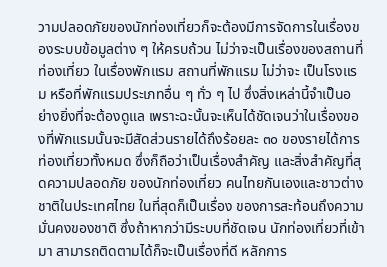วามปลอดภัยของนักท่องเที่ยวก็จะต้องมีการจัดการในเรื่องของระบบข้อมูลต่าง ๆ ให้ครบถ้วน ไม่ว่าจะเป็นเรื่องของสถานที่ท่องเที่ยว ในเรื่องพักแรม สถานที่พักแรม ไม่ว่าจะ เป็นโรงแรม หรือที่พักแรมประเภทอื่น ๆ ทั่ว ๆ ไป ซึ่งสิ่งเหล่านี้จำเป็นอย่างยิ่งที่จะต้องดูแล เพราะฉะนั้นจะเห็นได้ชัดเจนว่าในเรื่องของที่พักแรมนั้นจะมีสัดส่วนรายได้ถึงร้อยละ ๓๐ ของรายได้การท่องเที่ยวทั้งหมด ซึ่งก็ถือว่าเป็นเรื่องสำคัญ และสิ่งสำคัญที่สุดความปลอดภัย ของนักท่องเที่ยว คนไทยกันเองและชาวต่างชาติในประเทศไทย ในที่สุดก็เป็นเรื่อง ของการสะท้อนถึงความมั่นคงของชาติ ซึ่งถ้าหากว่ามีระบบที่ชัดเจน นักท่องเที่ยวที่เข้ามา สามารถติดตามได้ก็จะเป็นเรื่องที่ดี หลักการ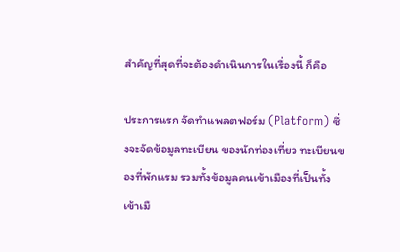สำคัญที่สุดที่จะต้องดำเนินการในเรื่องนี้ ก็คือ

ประการแรก จัดทำแพลตฟอร์ม (Platform) ซึ่งจะจัดข้อมูลทะเบียน ของนักท่องเที่ยว ทะเบียนของที่พักแรม รวมทั้งข้อมูลคนเข้าเมืองที่เป็นทั้งเข้าเมื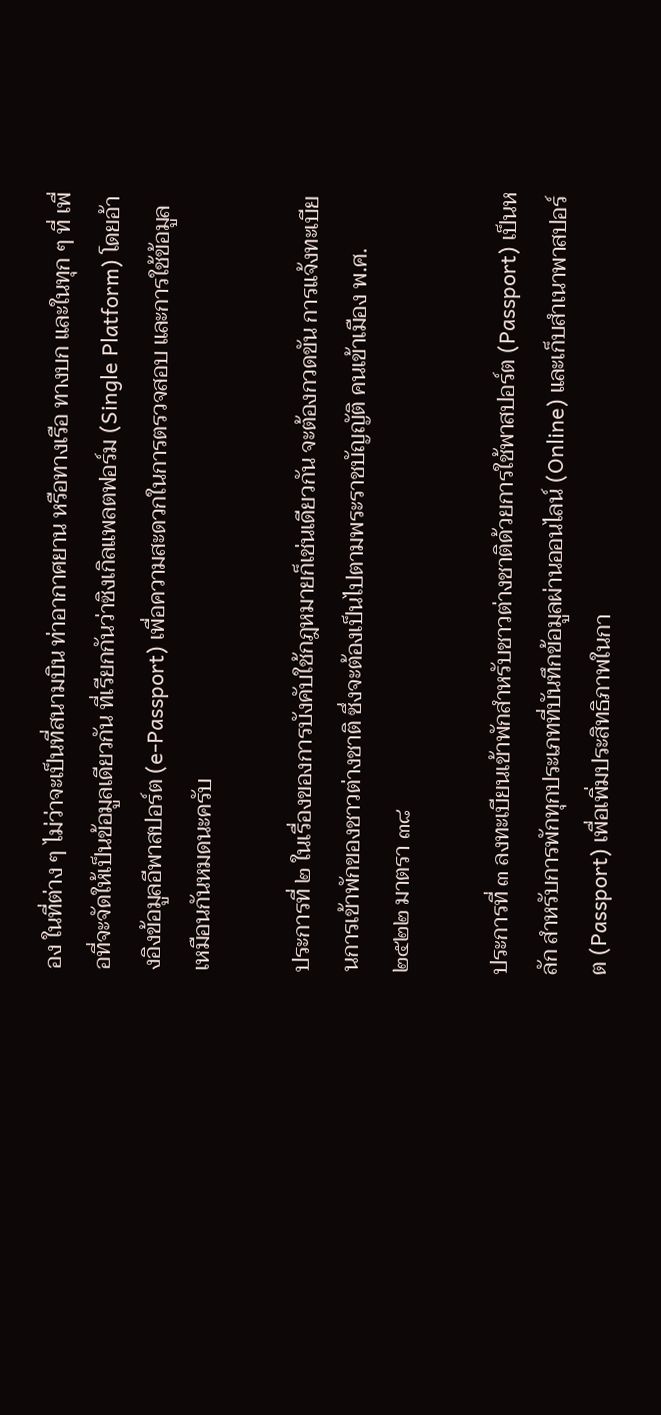อง ในที่ต่าง ๆ ไม่ว่าจะเป็นที่สนามบิน ท่าอากาศยาน หรือทางเรือ ทางบก และในทุก ๆ ที่ เพื่อที่จะจัดให้เป็นข้อมูลเดียวกัน ที่เรียกกันว่าซิงเกิลแพลตฟอร์ม (Single Platform) โดยอ้างอิงข้อมูลอีพาสปอร์ต (e-Passport) เพื่อความสะดวกในการตรวจสอบ และการใช้ข้อมูลเหมือนกันหมดนะครับ

ประการที่ ๒ ในเรื่องของการบังคับใช้กฎหมายก็เช่นเดียวกัน จะต้องกวดขัน การแจ้งทะเบียนการเข้าพักของชาวต่างชาติ ซึ่งจะต้องเป็นไปตามพระราชบัญญัติ คนเข้าเมือง พ.ศ. ๒๕๒๒ มาตรา ๓๘

ประการที่ ๓ ลงทะเบียนเข้าพักสำหรับชาวต่างชาติด้วยการใช้พาสปอร์ต (Passport) เป็นหลัก สำหรับการพักทุกประเภทที่บันทึกข้อมูลผ่านออนไลน์ (Online) และเก็บสำเนาพาสปอร์ต (Passport) เพื่อเพิ่มประสิทธิภาพในกา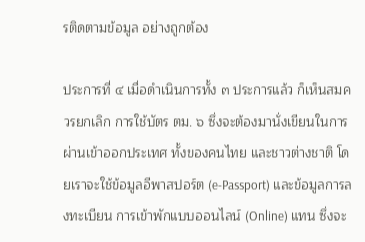รติดตามข้อมูล อย่างถูกต้อง

ประการที่ ๔ เมื่อดำเนินการทั้ง ๓ ประการแล้ว ก็เห็นสมควรยกเลิก การใช้บัตร ตม. ๖ ซึ่งจะต้องมานั่งเขียนในการผ่านเข้าออกประเทศ ทั้งของคนไทย และชาวต่างชาติ โดยเราจะใช้ข้อมูลอีพาสปอร์ต (e-Passport) และข้อมูลการลงทะเบียน การเข้าพักแบบออนไลน์ (Online) แทน ซึ่งจะ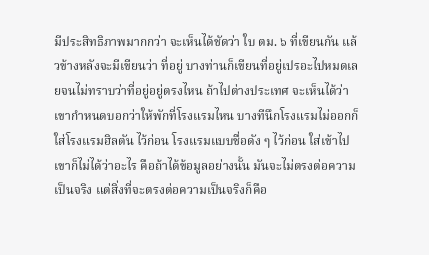มีประสิทธิภาพมากกว่า จะเห็นได้ชัดว่า ใบ ตม. ๖ ที่เขียนกัน แล้วข้างหลังจะมีเขียนว่า ที่อยู่ บางท่านก็เขียนที่อยู่เปรอะไปหมดเลยจนไม่ทราบว่าที่อยู่อยู่ตรงไหน ถ้าไปต่างประเทศ จะเห็นได้ว่าเขากำหนดบอกว่าให้พักที่โรงแรมไหน บางทีนึกโรงแรมไม่ออกก็ใส่โรงแรมฮิลตัน ไว้ก่อน โรงแรมแบบชื่อดัง ๆ ไว้ก่อน ใส่เข้าไปเขาก็ไม่ได้ว่าอะไร คือถ้าได้ข้อมูลอย่างนั้น มันจะไม่ตรงต่อความเป็นจริง แต่สิ่งที่จะตรงต่อความเป็นจริงก็คือ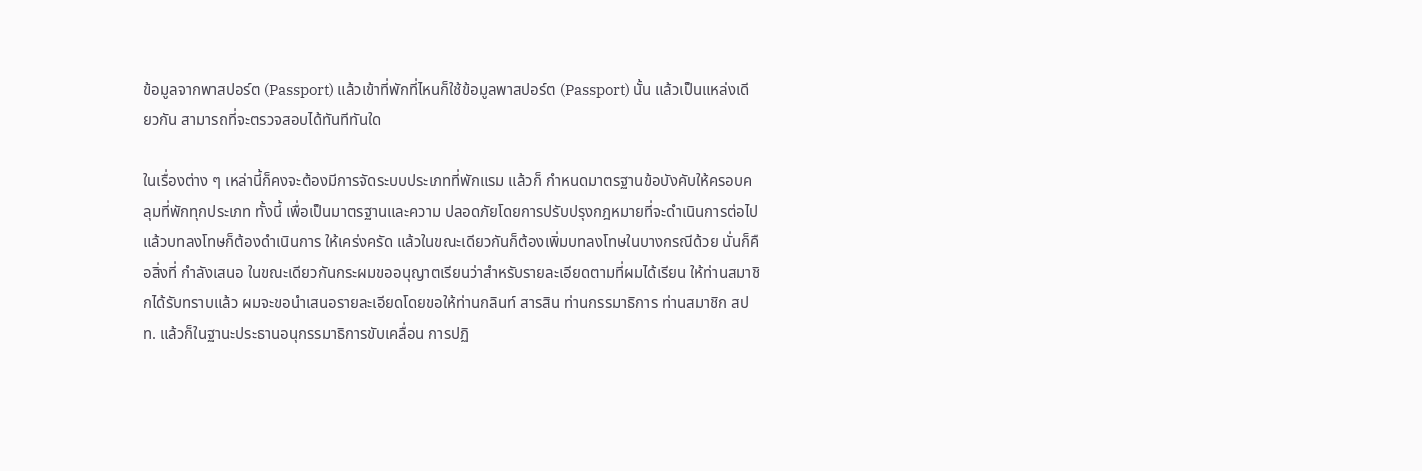ข้อมูลจากพาสปอร์ต (Passport) แล้วเข้าที่พักที่ไหนก็ใช้ข้อมูลพาสปอร์ต (Passport) นั้น แล้วเป็นแหล่งเดียวกัน สามารถที่จะตรวจสอบได้ทันทีทันใด

ในเรื่องต่าง ๆ เหล่านี้ก็คงจะต้องมีการจัดระบบประเภทที่พักแรม แล้วก็ กำหนดมาตรฐานข้อบังคับให้ครอบคลุมที่พักทุกประเภท ทั้งนี้ เพื่อเป็นมาตรฐานและความ ปลอดภัยโดยการปรับปรุงกฎหมายที่จะดำเนินการต่อไป แล้วบทลงโทษก็ต้องดำเนินการ ให้เคร่งครัด แล้วในขณะเดียวกันก็ต้องเพิ่มบทลงโทษในบางกรณีด้วย นั่นก็คือสิ่งที่ กำลังเสนอ ในขณะเดียวกันกระผมขออนุญาตเรียนว่าสำหรับรายละเอียดตามที่ผมได้เรียน ให้ท่านสมาชิกได้รับทราบแล้ว ผมจะขอนำเสนอรายละเอียดโดยขอให้ท่านกลินท์ สารสิน ท่านกรรมาธิการ ท่านสมาชิก สปท. แล้วก็ในฐานะประธานอนุกรรมาธิการขับเคลื่อน การปฏิ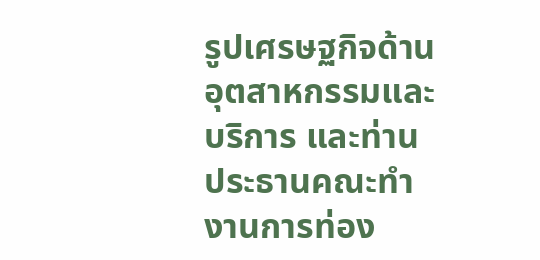รูปเศรษฐกิจด้านอุตสาหกรรมและบริการ และท่านประธานคณะทำงานการท่อง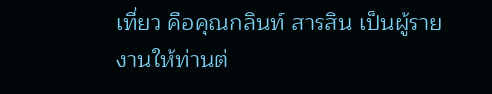เที่ยว คือคุณกลินท์ สารสิน เป็นผู้รายงานให้ท่านต่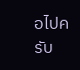อไปครับ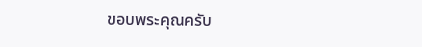ขอบพระคุณครับ